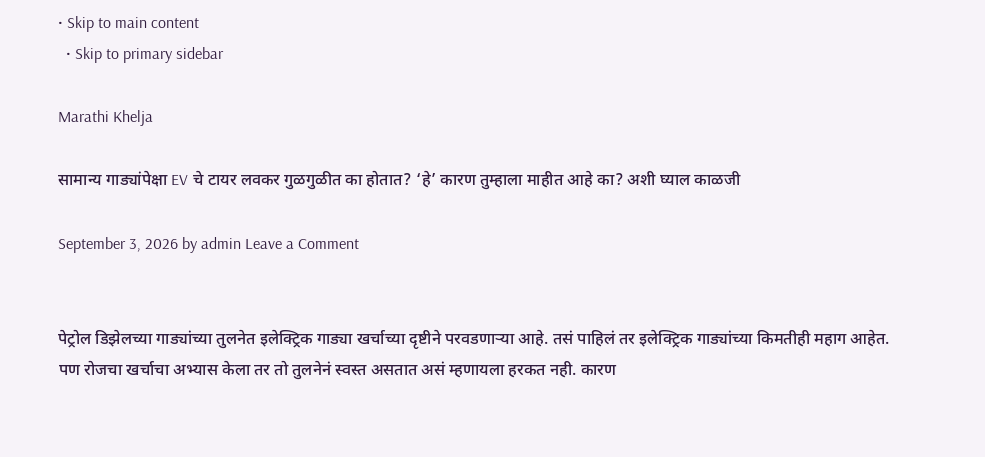• Skip to main content
  • Skip to primary sidebar

Marathi Khelja

सामान्य गाड्यांपेक्षा EV चे टायर लवकर गुळगुळीत का होतात? ‘हे’ कारण तुम्हाला माहीत आहे का? अशी घ्याल काळजी

September 3, 2026 by admin Leave a Comment


पेट्रोल डिझेलच्या गाड्यांच्या तुलनेत इलेक्ट्रिक गाड्या खर्चाच्या दृष्टीने परवडणाऱ्या आहे. तसं पाहिलं तर इलेक्ट्रिक गाड्यांच्या किमतीही महाग आहेत. पण रोजचा खर्चाचा अभ्यास केला तर तो तुलनेनं स्वस्त असतात असं म्हणायला हरकत नही. कारण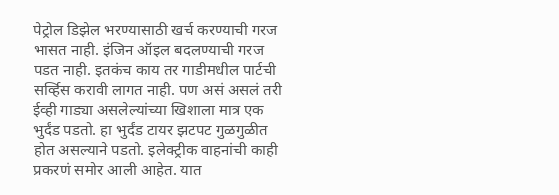पेट्रोल डिझेल भरण्यासाठी खर्च करण्याची गरज भासत नाही. इंजिन ऑइल बदलण्याची गरज पडत नाही. इतकंच काय तर गाडीमधील पार्टची सर्व्हिस करावी लागत नाही. पण असं असलं तरी ईव्ही गाड्या असलेल्यांच्या खिशाला मात्र एक भुर्दंड पडतो. हा भुर्दंड टायर झटपट गुळगुळीत होत असल्याने पडतो. इलेक्ट्रीक वाहनांची काही प्रकरणं समोर आली आहेत. यात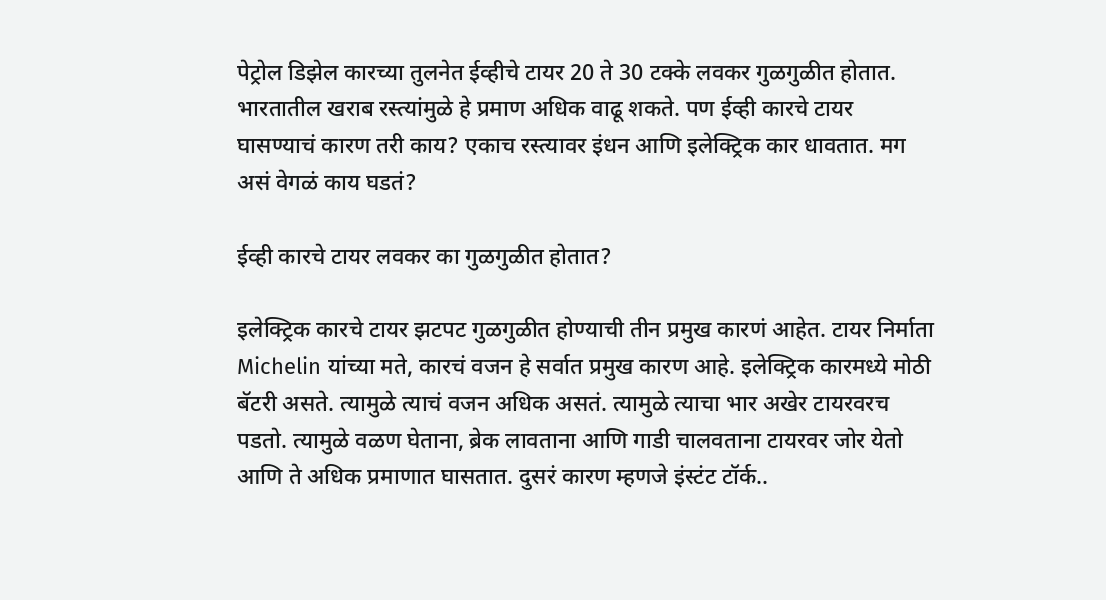पेट्रोल डिझेल कारच्या तुलनेत ईव्हीचे टायर 20 ते 30 टक्के लवकर गुळगुळीत होतात. भारतातील खराब रस्त्यांमुळे हे प्रमाण अधिक वाढू शकते. पण ईव्ही कारचे टायर घासण्याचं कारण तरी काय? एकाच रस्त्यावर इंधन आणि इलेक्ट्रिक कार धावतात. मग असं वेगळं काय घडतं?

ईव्ही कारचे टायर लवकर का गुळगुळीत होतात?

इलेक्ट्रिक कारचे टायर झटपट गुळगुळीत होण्याची तीन प्रमुख कारणं आहेत. टायर निर्माता Michelin यांच्या मते, कारचं वजन हे सर्वात प्रमुख कारण आहे. इलेक्ट्रिक कारमध्ये मोठी बॅटरी असते. त्यामुळे त्याचं वजन अधिक असतं. त्यामुळे त्याचा भार अखेर टायरवरच पडतो. त्यामुळे वळण घेताना, ब्रेक लावताना आणि गाडी चालवताना टायरवर जोर येतो आणि ते अधिक प्रमाणात घासतात. दुसरं कारण म्हणजे इंस्टंट टॉर्क..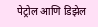पेट्रोल आणि डिझेल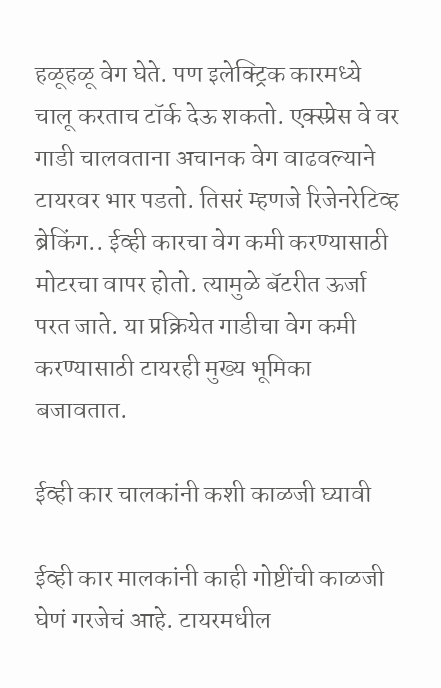हळूहळू वेग घेते. पण इलेक्ट्रिक कारमध्ये चालू करताच टॉर्क देऊ शकतो. एक्स्प्रेस वे वर गाडी चालवताना अचानक वेग वाढवल्याने टायरवर भार पडतो. तिसरं म्हणजे रिजेनरेटिव्ह ब्रेकिंग.. ईव्ही कारचा वेग कमी करण्यासाठी मोटरचा वापर होतो. त्यामुळे बॅटरीत ऊर्जा परत जाते. या प्रक्रियेत गाडीचा वेग कमी करण्यासाठी टायरही मुख्य भूमिका बजावतात.

ईव्ही कार चालकांनी कशी काळजी घ्यावी

ईव्ही कार मालकांनी काही गोष्टींची काळजी घेणं गरजेचं आहे. टायरमधील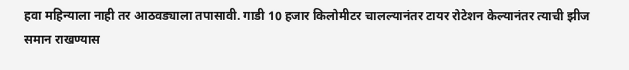हवा महिन्याला नाही तर आठवड्याला तपासावी. गाडी 10 हजार किलोमीटर चालल्यानंतर टायर रोटेशन केल्यानंतर त्याची झीज समान राखण्यास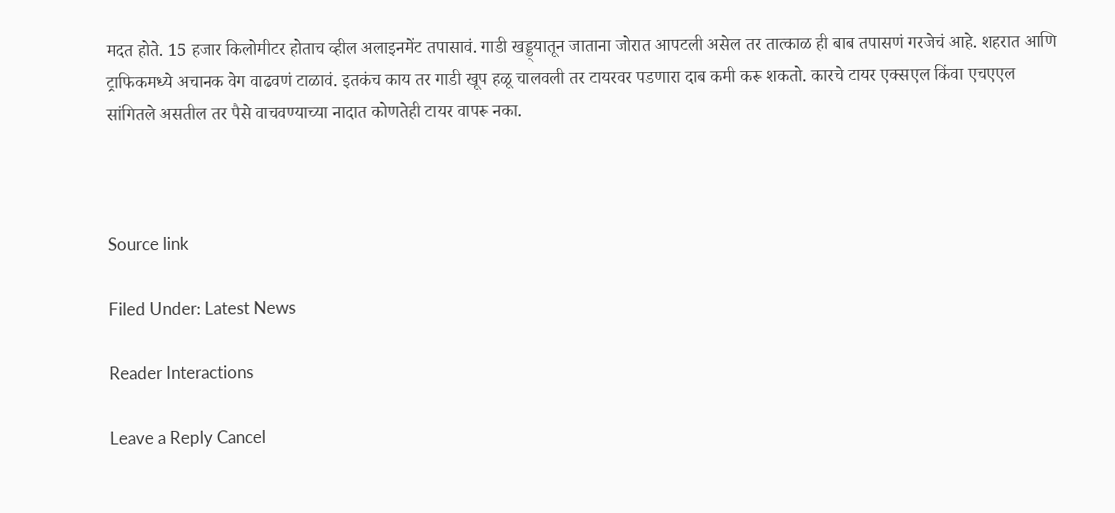मदत होते. 15 हजार किलोमीटर होताच व्हील अलाइनमेंट तपासावं. गाडी खड्ड्यातून जाताना जोरात आपटली असेल तर तात्काळ ही बाब तपासणं गरजेचं आहे. शहरात आणि ट्राफिकमध्ये अचानक वेग वाढवणं टाळावं. इतकंच काय तर गाडी खूप हळू चालवली तर टायरवर पडणारा दाब कमी करू शकतो. कारचे टायर एक्सएल किंवा एचएएल सांगितले असतील तर पैसे वाचवण्याच्या नादात कोणतेही टायर वापरू नका.



Source link

Filed Under: Latest News

Reader Interactions

Leave a Reply Cancel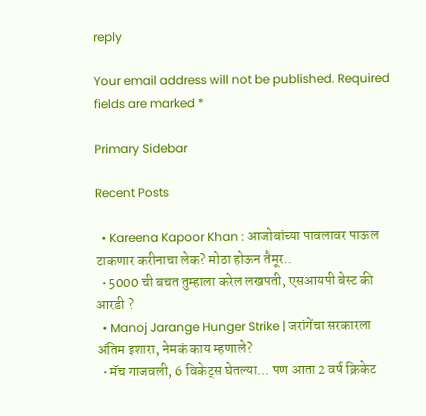reply

Your email address will not be published. Required fields are marked *

Primary Sidebar

Recent Posts

  • Kareena Kapoor Khan : आजोबांच्या पावलावर पाऊल टाकणार करीनाचा लेक? मोठा होऊन तैमूर..
  • 5000 ची बचत तुम्हाला करेल लखपती, एसआयपी बेस्ट की आरडी ?
  • Manoj Jarange Hunger Strike | जरांगेंचा सरकारला अंतिम इशारा, नेमकं काय म्हणाले?
  • मॅच गाजवली, 6 विकेट्स घेतल्या… पण आता 2 वर्ष क्रिकेट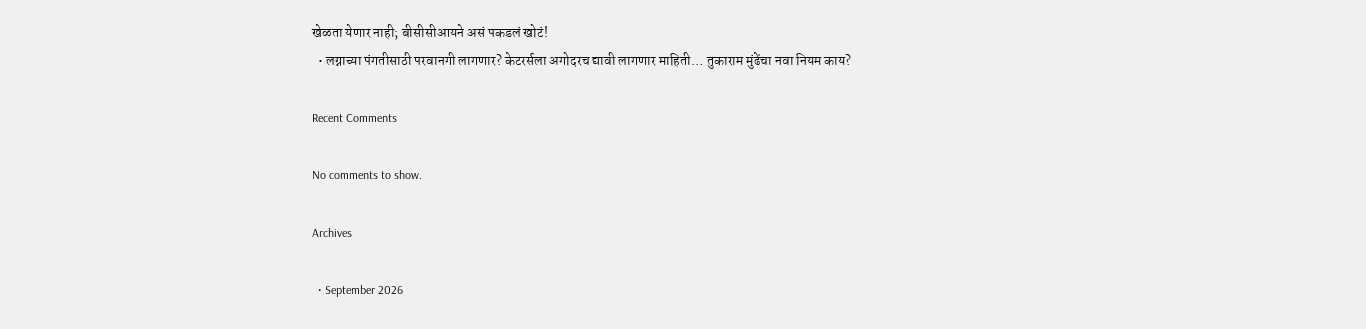खेळता येणार नाही; बीसीसीआयने असं पकडलं खोटं!
  • लग्नाच्या पंगतीसाठी परवानगी लागणार? केटरर्सला अगोदरच द्यावी लागणार माहिती… तुकाराम मुंढेंचा नवा नियम काय?

Recent Comments

No comments to show.

Archives

  • September 2026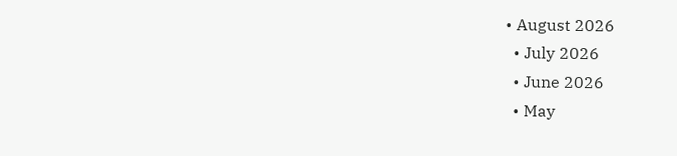• August 2026
  • July 2026
  • June 2026
  • May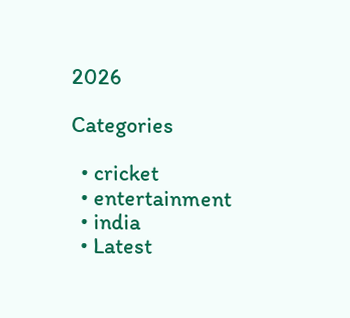2026

Categories

  • cricket
  • entertainment
  • india
  • Latest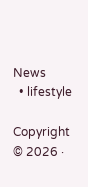News
  • lifestyle

Copyright © 2026 ·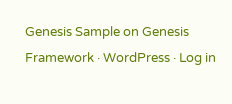Genesis Sample on Genesis Framework · WordPress · Log in